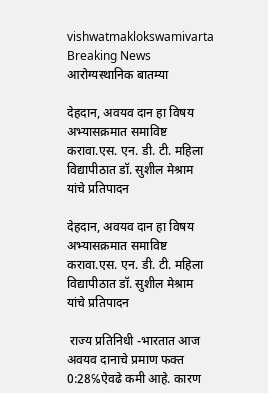vishwatmaklokswamivarta
Breaking News
आरोग्यस्थानिक बातम्या

देहदान, अवयव दान हा विषय अभ्यासक्रमात समाविष्ट करावा.एस. एन. डी. टी. महिला विद्यापीठात डॉ. सुशील मेश्राम यांचे प्रतिपादन

देहदान, अवयव दान हा विषय अभ्यासक्रमात समाविष्ट करावा.एस. एन. डी. टी. महिला विद्यापीठात डॉ. सुशील मेश्राम यांचे प्रतिपादन

 राज्य प्रतिनिधी -भारतात आज अवयव दानाचे प्रमाण फक्त 0:28℅ऐवढे कमी आहे. कारण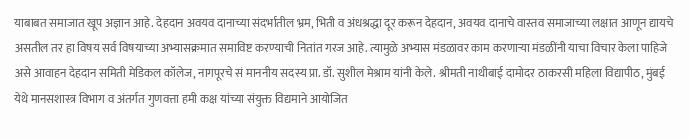याबाबत समाजात खूप अज्ञान आहे. देहदान अवयव दानाच्या संदर्भातील भ्रम, भिती व अंधश्रद्धा दूर करून देहदान, अवयव दानाचे वास्तव समाजाच्या लक्षात आणून द्यायचे असतील तर हा विषय सर्व विषयाच्या अभ्यासक्रमात समाविष्ट करण्याची नितांत गरज आहे. त्यामुळे अभ्यास मंडळावर काम करणाऱ्या मंडळींनी याचा विचार केला पाहिजे असे आवाहन देहदान समिती मेडिकल कॉलेज, नागपूरचे सं माननीय सदस्य प्रा. डॉ. सुशील मेश्राम यांनी केले. श्रीमती नाथीबाई दामोदर ठाकरसी महिला विद्यापीठ, मुंबई येथे मानसशास्त्र विभाग व अंतर्गत गुणवत्ता हमी कक्ष यांच्या संयुक्त विद्यमाने आयोजित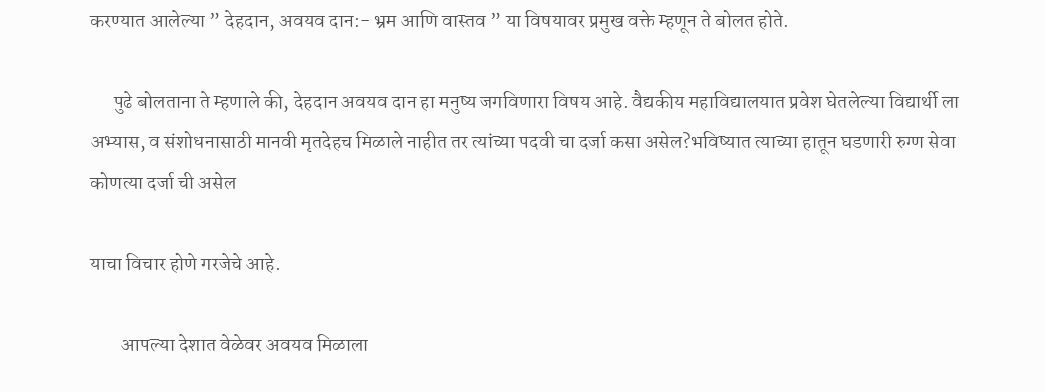करण्यात आलेल्या ” देहदान, अवयव दान:- भ्रम आणि वास्तव ” या विषयावर प्रमुख वक्ते म्हणून ते बोलत होते.

      पुढे बोलताना ते म्हणाले की, देहदान अवयव दान हा मनुष्य जगविणारा विषय आहे. वैद्यकीय महाविद्यालयात प्रवेश घेतलेल्या विद्यार्थी ला अभ्यास, व संशोधनासाठी मानवी मृतदेहच मिळाले नाहीत तर त्यांच्या पदवी चा दर्जा कसा असेल?भविष्यात त्याच्या हातून घडणारी रुग्ण सेवा कोणत्या दर्जा ची असेल

याचा विचार होणे गरजेचे आहे.

        आपल्या देशात वेळेवर अवयव मिळाला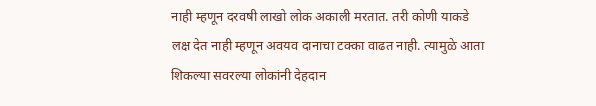नाही म्हणून दरवषी लाखो लोक अकाली मरतात. तरी कोणी याकडे लक्ष देत नाही म्हणून अवयव दानाचा टक्का वाढत नाही. त्यामुळे आता शिकल्या सवरल्या लोकांनी देहदान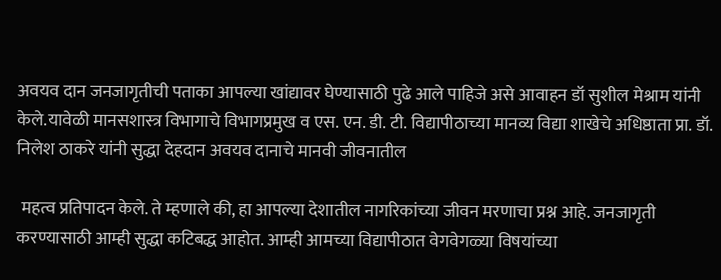अवयव दान जनजागृतीची पताका आपल्या खांद्यावर घेण्यासाठी पुढे आले पाहिजे असे आवाहन डॉ सुशील मेश्राम यांनी केले.यावेळी मानसशास्त्र विभागाचे विभागप्रमुख व एस. एन. डी. टी. विद्यापीठाच्या मानव्य विद्या शाखेचे अधिष्ठाता प्रा. डॉ. निलेश ठाकरे यांनी सुद्धा देहदान अवयव दानाचे मानवी जीवनातील

 महत्व प्रतिपादन केले. ते म्हणाले की, हा आपल्या देशातील नागरिकांच्या जीवन मरणाचा प्रश्न आहे. जनजागृती करण्यासाठी आम्ही सुद्धा कटिबद्ध आहोत. आम्ही आमच्या विद्यापीठात वेगवेगळ्या विषयांच्या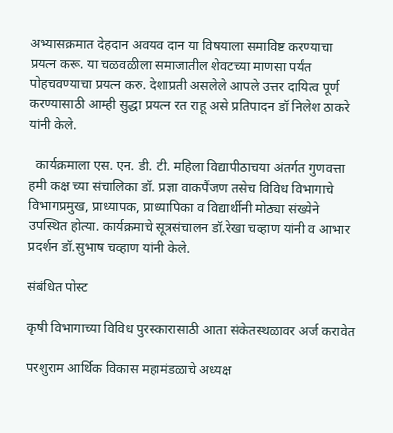अभ्यासक्रमात देहदान अवयव दान या विषयाला समाविष्ट करण्याचा प्रयत्न करू. या चळवळीला समाजातील शेवटच्या माणसा पर्यंत पोहचवण्याचा प्रयत्न करु. देशाप्रती असलेले आपले उत्तर दायित्व पूर्ण करण्यासाठी आम्ही सुद्धा प्रयत्न रत राहू असे प्रतिपादन डॉ निलेश ठाकरे यांनी केले.

  कार्यक्रमाला एस. एन. डी. टी. महिला विद्यापीठाचया अंतर्गत गुणवत्ता हमी कक्ष च्या संचालिका डॉ. प्रज्ञा वाकपैंजण तसेच विविध विभागाचे विभागप्रमुख, प्राध्यापक, प्राध्यापिका व विद्यार्थीनी मोठ्या संख्येने उपस्थित होत्या. कार्यक्रमाचे सूत्रसंचालन डॉ.रेखा चव्हाण यांनी व आभार प्रदर्शन डॉ.सुभाष चव्हाण यांनी केले.

संबंधित पोस्ट

कृषी विभागाच्या विविध पुरस्कारासाठी आता संकेतस्थळावर अर्ज करावेत

परशुराम आर्थिक विकास महामंडळाचे अध्यक्ष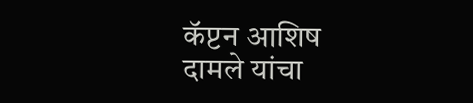कॅप्टन आशिष दामले यांचा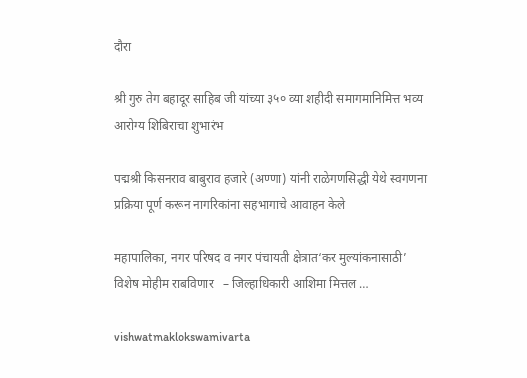दौरा

श्री गुरु तेग बहादूर साहिब जी यांच्या ३५० व्या शहीदी समागमानिमित्त भव्य आरोग्य शिबिराचा शुभारंभ

पद्मश्री किसनराव बाबुराव हजारे (अण्णा) यांनी राळेगणसिद्धी येथे स्वगणना प्रक्रिया पूर्ण करून नागरिकांना सहभागाचे आवाहन केले

महापालिका, नगर परिषद व नगर पंचायती क्षेत्रात‘कर मुल्यांकनासाठी’ विशेष मोहीम राबविणार   – जिल्हाधिकारी आशिमा मित्तल …

vishwatmaklokswamivarta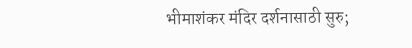भीमाशंकर मंदिर दर्शनासाठी सुरु;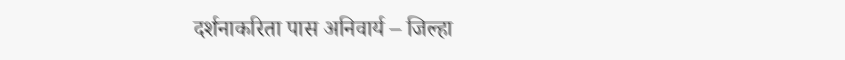दर्शनाकरिता पास अनिवार्य – जिल्हा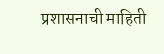प्रशासनाची माहिती